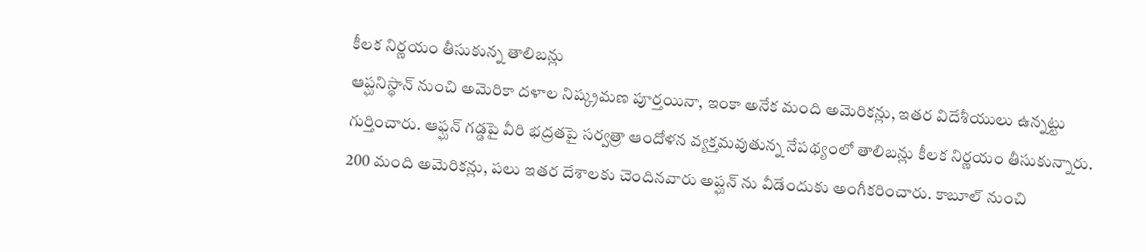కీలక నిర్ణయం తీసుకున్న తాలిబన్లు
ఆప్ఘనిస్థాన్ నుంచి అమెరికా దళాల నిష్క్రమణ పూర్తయినా, ఇంకా అనేక మంది అమెరికన్లు, ఇతర విదేశీయులు ఉన్నట్టు గుర్తించారు. ఆఫ్ఘన్ గడ్డపై వీరి భద్రతపై సర్వత్రా ఆందోళన వ్యక్తమవుతున్న నేపథ్యంలో తాలిబన్లు కీలక నిర్ణయం తీసుకున్నారు. 200 మంది అమెరికన్లు, పలు ఇతర దేశాలకు చెందినవారు అప్ఘన్ ను వీడేందుకు అంగీకరించారు. కాబూల్ నుంచి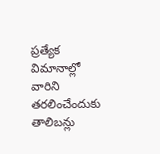ప్రత్యేక విమానాల్లో వారిని తరలించేందుకు తాలిబన్లు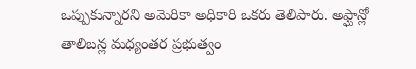ఒప్పుకున్నారని అమెరికా అధికారి ఒకరు తెలిపారు. అఫ్ఘాన్లో తాలిబన్ల మధ్యంతర ప్రభుత్వం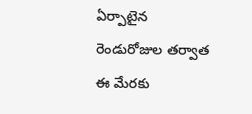ఏర్పాటైన రెండురోజుల తర్వాత ఈ మేరకు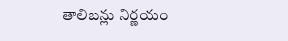తాలిబన్లు నిర్ణయం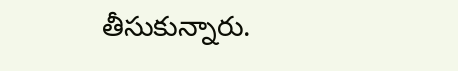తీసుకున్నారు.